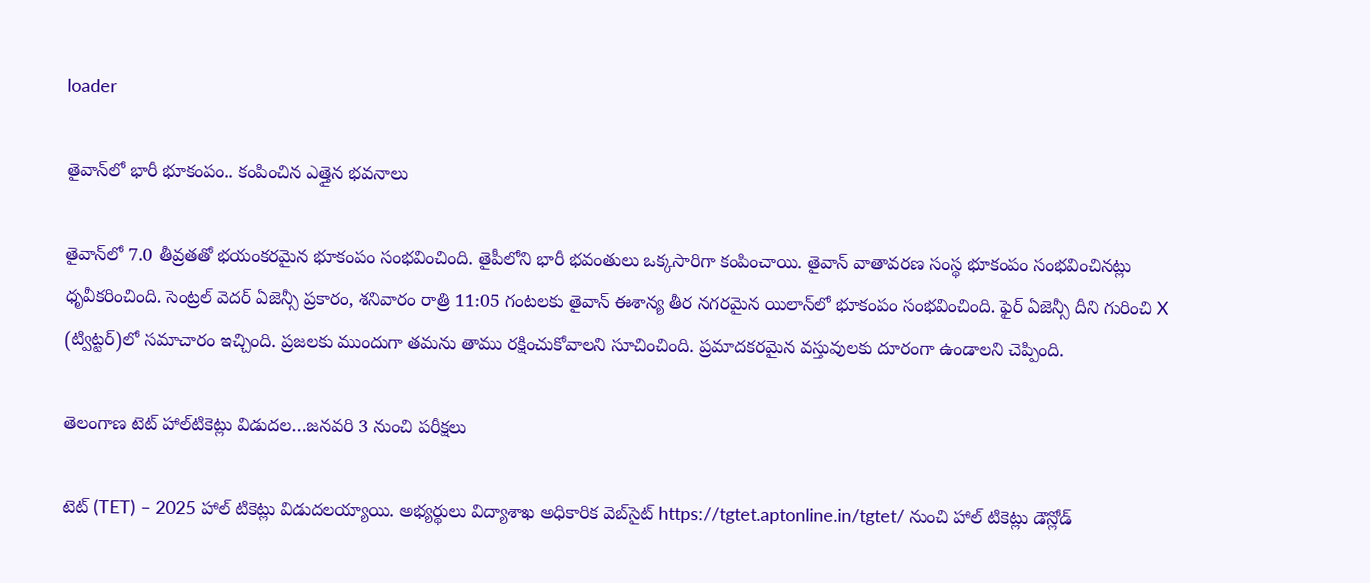loader

తైవాన్‌లో భారీ భూకంపం.. కంపించిన ఎత్తైన భవనాలు

తైవాన్‌లో 7.0 తీవ్రతతో భయంకరమైన భూకంపం సంభవించింది. తైపీలోని భారీ భవంతులు ఒక్కసారిగా కంపించాయి. తైవాన్ వాతావరణ సంస్థ భూకంపం సంభవించినట్లు ధృవీకరించింది. సెంట్రల్ వెదర్ ఏజెన్సీ ప్రకారం, శనివారం రాత్రి 11:05 గంటలకు తైవాన్ ఈశాన్య తీర నగరమైన యిలాన్‌లో భూకంపం సంభవించింది. ఫైర్ ఏజెన్సీ దీని గురించి X (ట్విట్టర్)లో సమాచారం ఇచ్చింది. ప్రజలకు ముందుగా తమను తాము రక్షించుకోవాలని సూచించింది. ప్రమాదకరమైన వస్తువులకు దూరంగా ఉండాలని చెప్పింది.

తెలంగాణ టెట్‌ హాల్‌టికెట్లు విడుదల…జనవరి 3 నుంచి పరీక్షలు

టెట్ (TET) – 2025 హాల్ టికెట్లు విడుదలయ్యాయి. అభ్యర్థులు విద్యాశాఖ అధికారిక వెబ్‌సైట్ https://tgtet.aptonline.in/tgtet/ నుంచి హాల్ టికెట్లు డౌన్లోడ్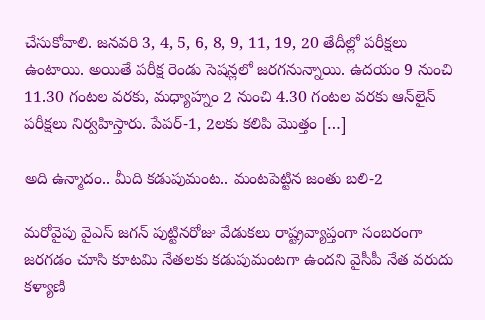చేసుకోవాలి. జనవరి 3, 4, 5, 6, 8, 9, 11, 19, 20 తేదీల్లో పరీక్షలు ఉంటాయి. అయితే పరీక్ష రెండు సెషన్లలో జరగనున్నాయి. ఉదయం 9 నుంచి 11.30 గంటల వరకు, మధ్యాహ్నం 2 నుంచి 4.30 గంటల వరకు ఆన్‌లైన్‌ పరీక్షలు నిర్వహిస్తారు. పేపర్‌-1, 2లకు కలిపి మొత్తం […]

అది ఉన్మాదం.. మీది కడుపుమంట.. మంటపెట్టిన జంతు బలి-2

మరోవైపు వైఎస్ జగన్ పుట్టినరోజు వేడుకలు రాష్ట్రవ్యాప్తంగా సంబరంగా జరగడం చూసి కూటమి నేతలకు కడుపుమంటగా ఉందని వైసీపీ నేత వరుదు కళ్యాణి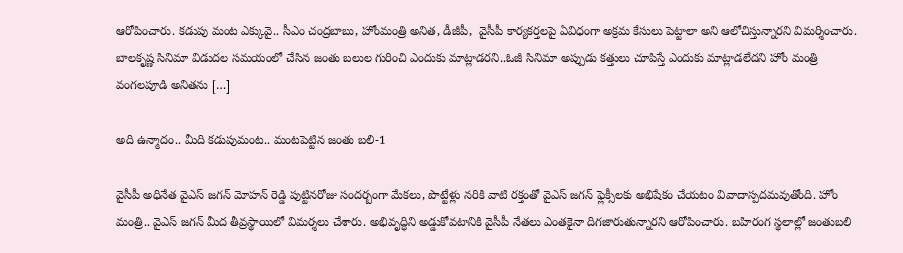ఆరోపించారు. కడుపు మంట ఎక్కువై.. సీఎం చంద్రబాబు, హోంమంత్రి అనిత, డీజీపీ,  వైసీపీ కార్యకర్తలపై ఏవిధంగా అక్రమ కేసులు పెట్టాలా అని ఆలోచిస్తున్నారని విమర్శించారు. బాలకృష్ణ సినిమా విడుదల సమయంలో చేసిన జంతు బలుల గురించి ఎందుకు మాట్లాడరని..ఓజీ సినిమా అప్పుడు కత్తులు చూపిస్తే ఎందుకు మాట్లాడలేదని హోం మంత్రి వంగలపూడి అనితను […]

అది ఉన్మాదం.. మీది కడుపుమంట.. మంటపెట్టిన జంతు బలి-1

వైసీపీ అధినేత వైఎస్ జగన్ మోహన్ రెడ్డి పుట్టినరోజు సందర్బంగా మేకలు, పొట్టేళ్లు నరికి వాటి రక్తంతో వైఎస్ జగన్ ఫ్లెక్సీలకు అభిషేకం చేయటం వివాదాస్పదమవుతోంది. హోం మంత్రి.. వైఎస్ జగన్ మీద తీవ్రస్థాయిలో విమర్శలు చేశారు. అభివృద్ధిని అడ్డుకోవటానికి వైసీపీ నేతలు ఎంతకైనా దిగజారుతున్నారని ఆరోపించారు. బహిరంగ స్థలాల్లో జంతుబలి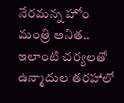నేరమన్న హోం మంత్రి అనిత.. ఇలాంటి చర్యలతో ఉన్మాదుల తరహాలో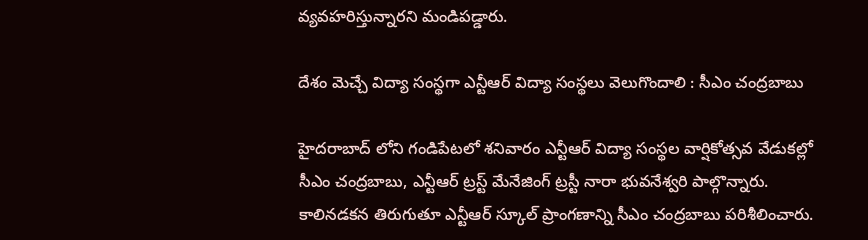వ్యవహరిస్తున్నారని మండిపడ్డారు.

దేశం మెచ్చే విద్యా సంస్థగా ఎన్టీఆర్ విద్యా సంస్థలు వెలుగొందాలి : సీఎం చంద్రబాబు

హైదరాబాద్ లోని గండిపేటలో శనివారం ఎన్టీఆర్ విద్యా సంస్థల వార్షికోత్సవ వేడుకల్లో సీఎం చంద్రబాబు, ఎన్టీఆర్ ట్రస్ట్ మేనేజింగ్ ట్రస్టీ నారా భువనేశ్వరి పాల్గొన్నారు. కాలినడకన తిరుగుతూ ఎన్టీఆర్ స్కూల్ ప్రాంగణాన్ని సీఎం చంద్రబాబు పరిశీలించారు.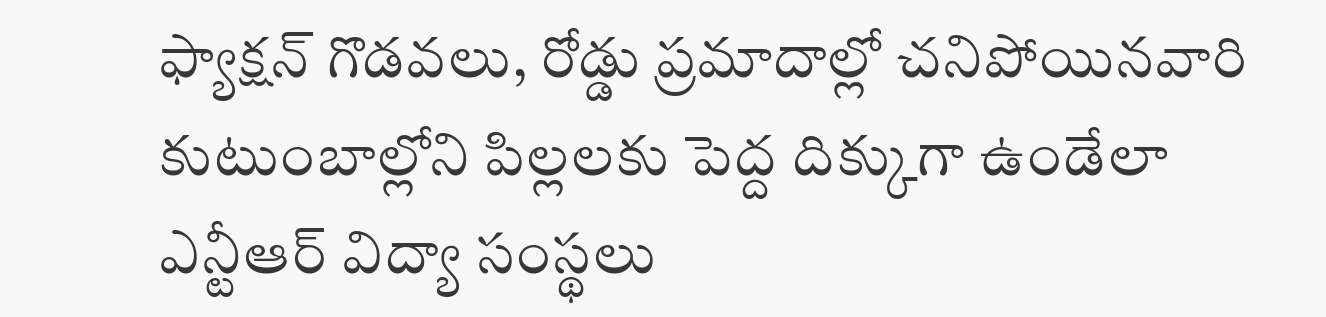ఫ్యాక్షన్ గొడవలు, రోడ్డు ప్రమాదాల్లో చనిపోయినవారి కుటుంబాల్లోని పిల్లలకు పెద్ద దిక్కుగా ఉండేలా ఎన్టీఆర్ విద్యా సంస్థలు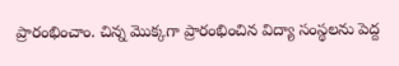ప్రారంభించాం. చిన్న మొక్కగా ప్రారంభించిన విద్యా సంస్థలను పెద్ద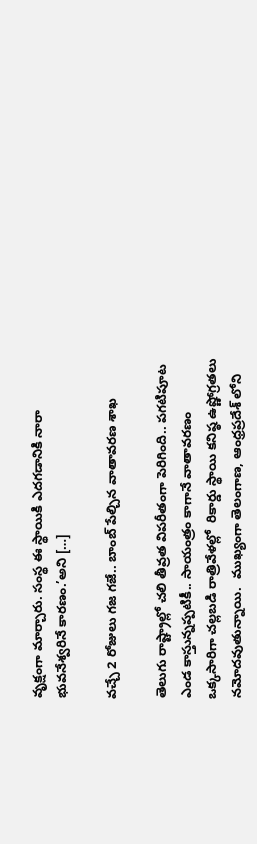వృక్షంగా మార్చారు. సంస్థ ఈ స్థాయికి ఎదగడానికి నారా భువనేశ్వరినే కారణం.’అని […]

వచ్చే 2 రోజులు గజ గజే.. బాంబ్ పేల్చిన వాతావరణ శాఖ

తెలుగు రాష్ట్రాల్లో చలి తీవ్రత విపరీతంగా పెరిగింది.. పగటిపూట ఎండ కాస్తున్నప్పటికీ.. సాయంత్రం కాగానే వాతావరణం ఒక్కసారిగా చల్లబడి రాత్రివేళల్లో  రికార్డు స్థాయి కనిష్ఠ ఉష్ణోగ్రతలు నమోదవుతున్నాయి.  ముఖ్యంగా తెలంగాణ, ఆంధ్రప్రదేశ్ లోని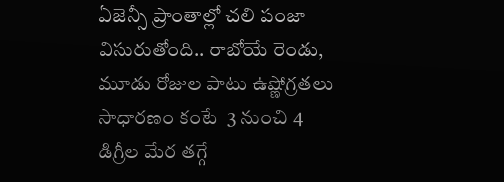ఏజెన్సీ ప్రాంతాల్లో చలి పంజా విసురుతోంది.. రాబోయే రెండు, మూడు రోజుల పాటు ఉష్ణోగ్రతలు సాధారణం కంటే  3 నుంచి 4 డిగ్రీల మేర తగ్గే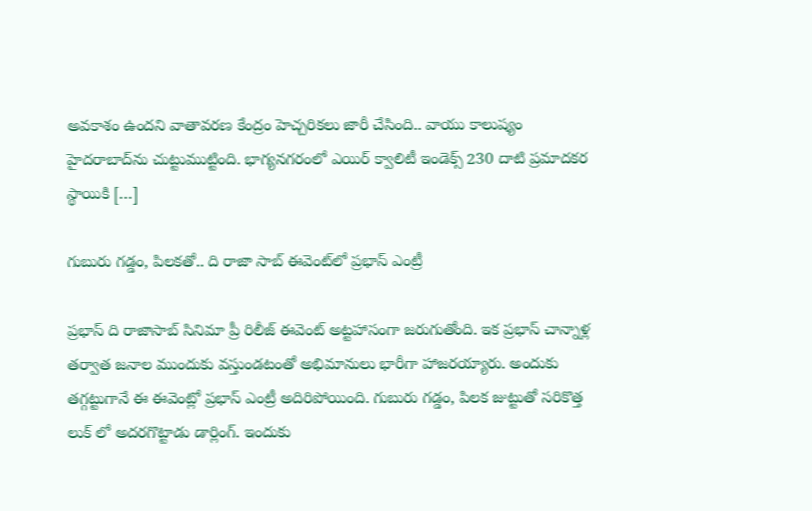అవకాశం ఉందని వాతావరణ కేంద్రం హెచ్చరికలు జారీ చేసింది.. వాయు కాలుష్యం హైదరాబాద్‌ను చుట్టుముట్టింది. భాగ్యనగరంలో ఎయిర్‌ క్వాలిటీ ఇండెక్స్‌ 230 దాటి ప్రమాదకర స్థాయికి […]

గుబురు గడ్డం, పిలకతో.. ది రాజా సాబ్ ఈవెంట్‌లో ప్రభాస్ ఎంట్రీ

ప్రభాస్ ది రాజాసాబ్ సినిమా ప్రీ రిలీజ్ ఈవెంట్ అట్టహాసంగా జరుగుతోంది. ఇక ప్రభాస్ చాన్నాళ్ల తర్వాత జనాల ముందుకు వస్తుండటంతో అభిమానులు భారీగా హాజరయ్యారు. అందుకు తగ్గట్టుగానే ఈ ఈవెంట్లో ప్రభాస్ ఎంట్రీ అదిరిపోయింది. గుబురు గడ్డం, పిలక జుట్టుతో సరికొత్త లుక్ లో అదరగొట్టాడు డార్లింగ్. ఇందుకు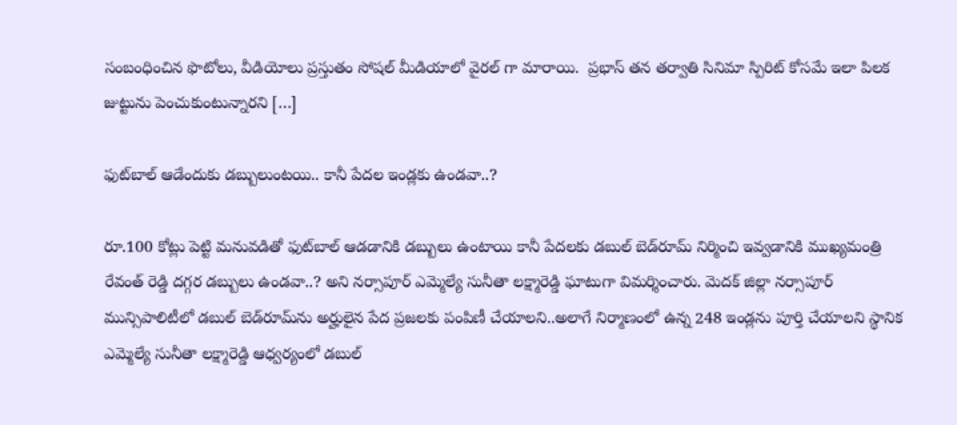సంబంధించిన ఫొటోలు, వీడియోలు ప్రస్తుతం సోషల్ మీడియాలో వైరల్ గా మారాయి.  ప్రభాస్ తన తర్వాతి సినిమా స్పిరిట్ కోసమే ఇలా పిలక జుట్టును పెంచుకుంటున్నారని […]

ఫుట్‌బాల్‌ ఆడేందుకు డబ్బులుంటయి.. కానీ పేదల ఇండ్లకు ఉండవా..?

రూ.100 కోట్లు పెట్టి మనువడితో ఫుట్‌బాల్‌ ఆడడానికి డబ్బులు ఉంటాయి కానీ పేదలకు డబుల్ బెడ్‌రూమ్ నిర్మించి ఇవ్వడానికి ముఖ్యమంత్రి రేవంత్‌ రెడ్డి దగ్గర డబ్బులు ఉండవా..? అని నర్సాపూర్ ఎమ్మెల్యే సునీతా లక్ష్మారెడ్డి ఘాటుగా విమర్శించారు. మెదక్ జిల్లా నర్సాపూర్ మున్సిపాలిటీలో డబుల్ బెడ్‌రూమ్‌ను అర్హులైన పేద ప్రజలకు పంపిణీ చేయాలని..అలాగే నిర్మాణంలో ఉన్న 248 ఇండ్లను పూర్తి చేయాలని స్థానిక ఎమ్మెల్యే సునీతా లక్ష్మారెడ్డి ఆధ్వర్యంలో డబుల్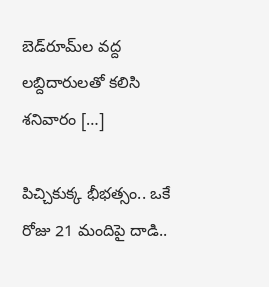బెడ్‌రూమ్‌ల వద్ద లబ్దిదారులతో కలిసి శనివారం […]

పిచ్చికుక్క భీభత్సం.. ఒకే రోజు 21 మందిపై దాడి..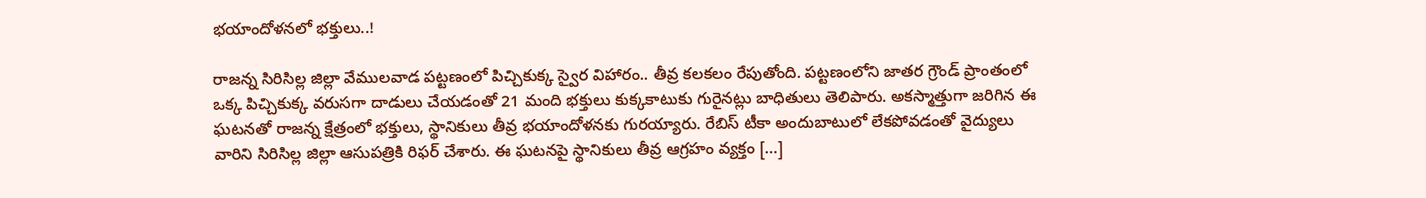భయాందోళనలో భక్తులు..!

రాజన్న సిరిసిల్ల జిల్లా వేములవాడ పట్టణంలో పిచ్చికుక్క స్వైర విహారం.. తీవ్ర కలకలం రేపుతోంది. పట్టణంలోని జాతర గ్రౌండ్ ప్రాంతంలో ఒక్క పిచ్చికుక్క వరుసగా దాడులు చేయడంతో 21 మంది భక్తులు కుక్కకాటుకు గురైనట్లు బాధితులు తెలిపారు. అకస్మాత్తుగా జరిగిన ఈ ఘటనతో రాజన్న క్షేత్రంలో భక్తులు, స్థానికులు తీవ్ర భయాందోళనకు గురయ్యారు. రేబిస్ టీకా అందుబాటులో లేకపోవడంతో వైద్యులు వారిని సిరిసిల్ల జిల్లా ఆసుపత్రికి రిఫర్ చేశారు. ఈ ఘటనపై స్థానికులు తీవ్ర ఆగ్రహం వ్యక్తం […]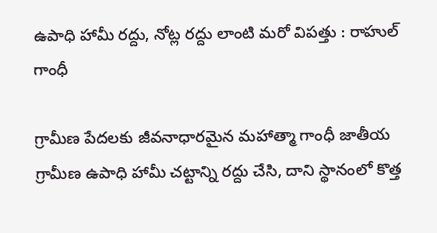ఉపాధి హామీ రద్దు, నోట్ల రద్దు లాంటి మరో విపత్తు : రాహుల్ గాంధీ

గ్రామీణ పేదలకు జీవనాధారమైన మహాత్మా గాంధీ జాతీయ గ్రామీణ ఉపాధి హామీ చట్టాన్ని రద్దు చేసి, దాని స్థానంలో కొత్త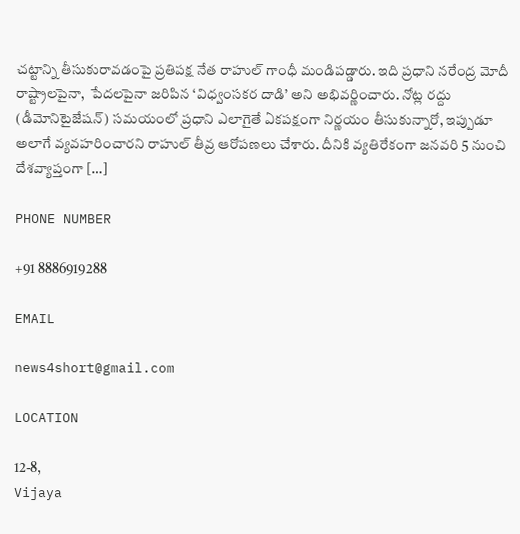చట్టాన్ని తీసుకురావడంపై ప్రతిపక్ష నేత రాహుల్ గాంధీ మండిపడ్డారు. ఇది ప్రధాని నరేంద్ర మోదీ రాష్ట్రాలపైనా,  పేదలపైనా జరిపిన ‘విధ్వంసకర దాడి’ అని అభివర్ణించారు. నోట్ల రద్దు (డీమోనిటైజేషన్) సమయంలో ప్రధాని ఎలాగైతే ఏకపక్షంగా నిర్ణయం తీసుకున్నారో, ఇప్పుడూ అలాగే వ్యవహరించారని రాహుల్ తీవ్ర ఆరోపణలు చేశారు. దీనికి వ్యతిరేకంగా జనవరి 5 నుంచి దేశవ్యాప్తంగా […]

PHONE NUMBER

+91 8886919288

EMAIL

news4short@gmail.com

LOCATION

12-8,
Vijaya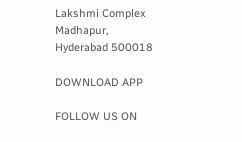Lakshmi Complex
Madhapur,
Hyderabad 500018

DOWNLOAD APP

FOLLOW US ON